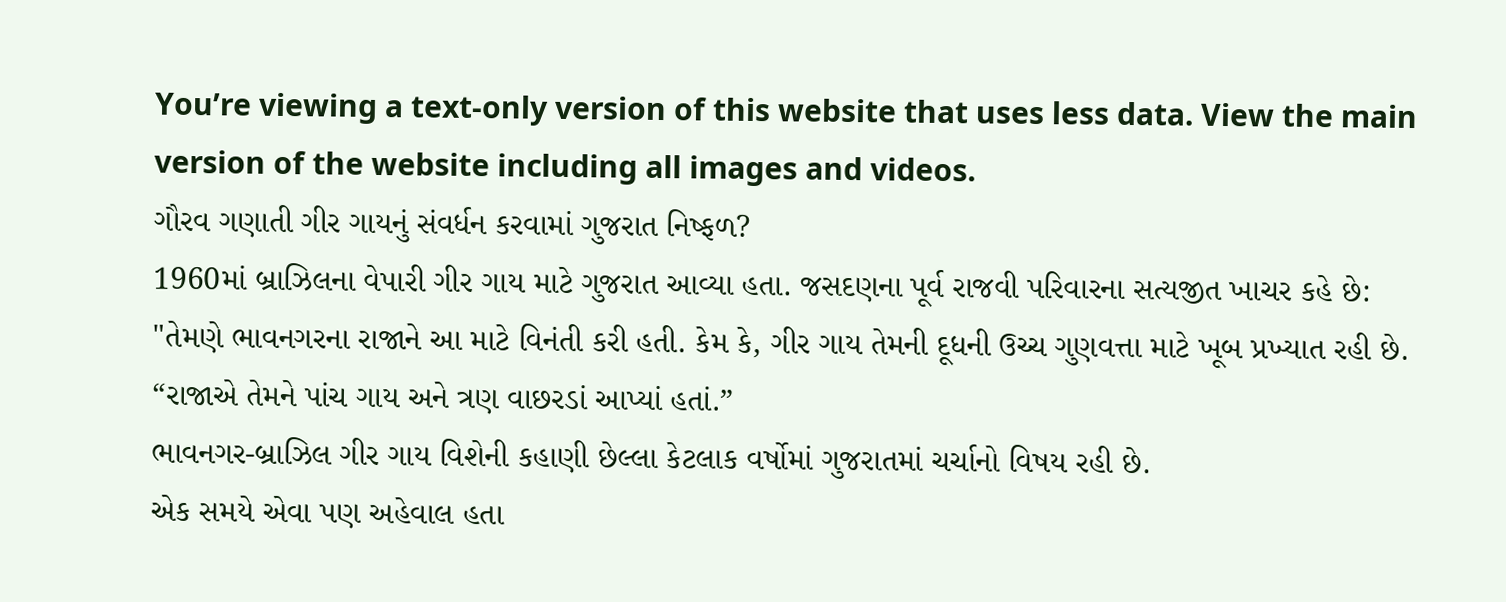You’re viewing a text-only version of this website that uses less data. View the main version of the website including all images and videos.
ગૌરવ ગણાતી ગીર ગાયનું સંવર્ધન કરવામાં ગુજરાત નિષ્ફળ?
1960માં બ્રાઝિલના વેપારી ગીર ગાય માટે ગુજરાત આવ્યા હતા. જસદણના પૂર્વ રાજવી પરિવારના સત્યજીત ખાચર કહે છે:
"તેમણે ભાવનગરના રાજાને આ માટે વિનંતી કરી હતી. કેમ કે, ગીર ગાય તેમની દૂધની ઉચ્ચ ગુણવત્તા માટે ખૂબ પ્રખ્યાત રહી છે.
“રાજાએ તેમને પાંચ ગાય અને ત્રણ વાછરડાં આપ્યાં હતાં.”
ભાવનગર-બ્રાઝિલ ગીર ગાય વિશેની કહાણી છેલ્લા કેટલાક વર્ષોમાં ગુજરાતમાં ચર્ચાનો વિષય રહી છે.
એક સમયે એવા પણ અહેવાલ હતા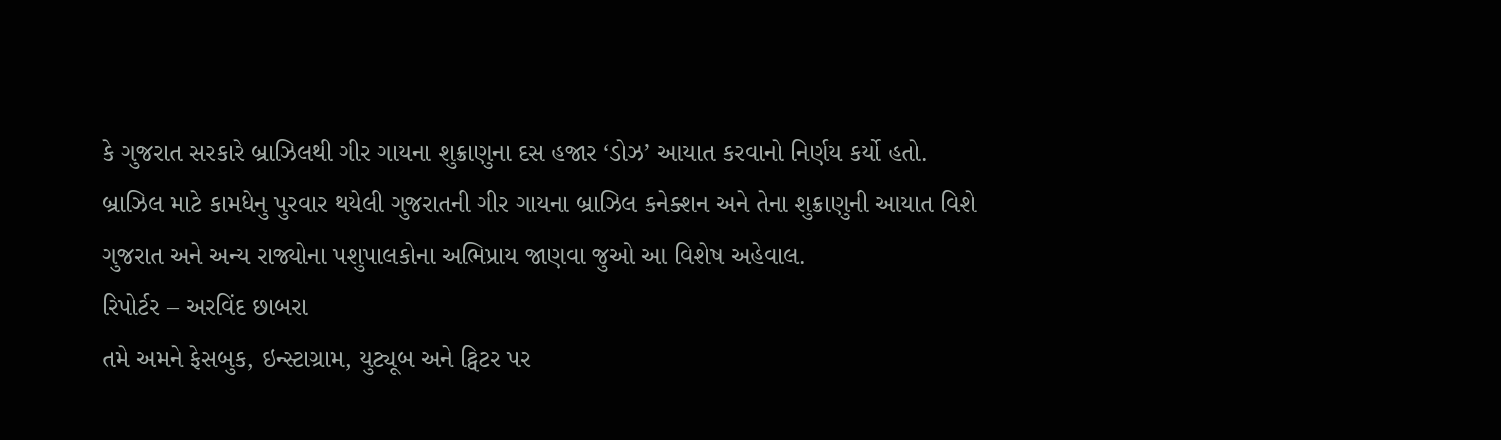કે ગુજરાત સરકારે બ્રાઝિલથી ગીર ગાયના શુક્રાણુના દસ હજાર ‘ડોઝ’ આયાત કરવાનો નિર્ણય કર્યો હતો.
બ્રાઝિલ માટે કામધેનુ પુરવાર થયેલી ગુજરાતની ગીર ગાયના બ્રાઝિલ કનેક્શન અને તેના શુક્રાણુની આયાત વિશે ગુજરાત અને અન્ય રાજ્યોના પશુપાલકોના અભિપ્રાય જાણવા જુઓ આ વિશેષ અહેવાલ.
રિપોર્ટર – અરવિંદ છાબરા
તમે અમને ફેસબુક, ઇન્સ્ટાગ્રામ, યુટ્યૂબ અને ટ્વિટર પર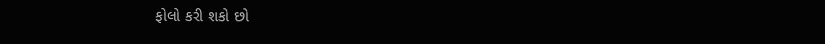ફોલો કરી શકો છો